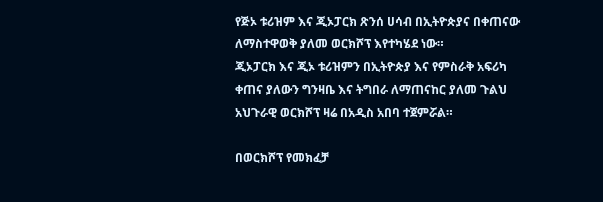የጅኦ ቱሪዝም እና ጂኦፓርክ ጽንሰ ሀሳብ በኢትዮጵያና በቀጠናው ለማስተዋወቅ ያለመ ወርክሾፕ እየተካሄደ ነው።
ጂኦፓርክ እና ጂኦ ቱሪዝምን በኢትዮጵያ እና የምስራቅ አፍሪካ ቀጠና ያለውን ግንዛቤ እና ትግበራ ለማጠናከር ያለመ ጉልህ አህጉራዊ ወርክሾፕ ዛሬ በአዲስ አበባ ተጀምሯል።

በወርክሾፕ የመክፈቻ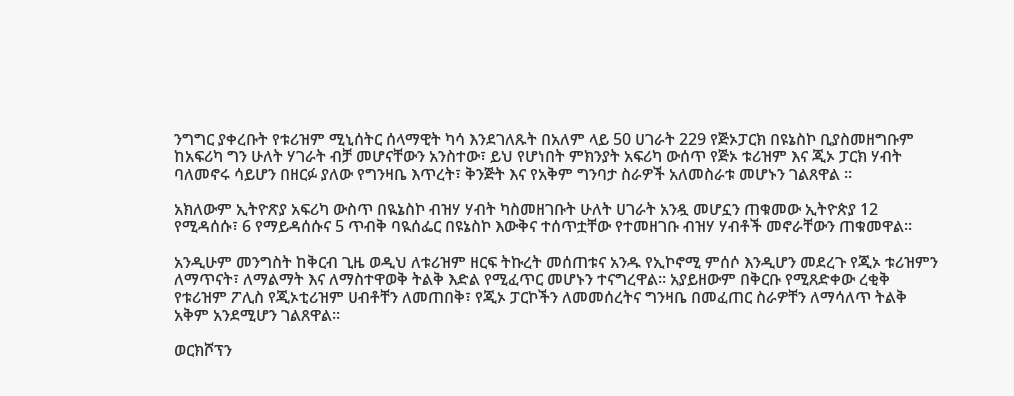ንግግር ያቀረቡት የቱሪዝም ሚኒሰትር ሰላማዊት ካሳ እንደገለጹት በአለም ላይ 50 ሀገራት 229 የጅኦፓርክ በዩኔስኮ ቢያስመዘግቡም ከአፍሪካ ግን ሁለት ሃገራት ብቻ መሆናቸውን አንስተው፣ ይህ የሆነበት ምክንያት አፍሪካ ውሰጥ የጅኦ ቱሪዝም እና ጂኦ ፓርክ ሃብት ባለመኖሩ ሳይሆን በዘርፉ ያለው የግንዛቤ እጥረት፣ ቅንጅት እና የአቅም ግንባታ ስራዎች አለመስራቱ መሆኑን ገልጸዋል ።

አክለውም ኢትዮጽያ አፍሪካ ውስጥ በዪኔስኮ ብዝሃ ሃብት ካስመዘገቡት ሁለት ሀገራት አንዷ መሆኗን ጠቁመው ኢትዮጵያ 12 የሚዳሰሱ፣ 6 የማይዳሰሱና 5 ጥብቅ ባዪሰፌር በዩኔስኮ እውቅና ተሰጥቷቸው የተመዘገቡ ብዝሃ ሃብቶች መኖራቸውን ጠቁመዋል።

አንዲሁም መንግስት ከቅርብ ጊዜ ወዲህ ለቱሪዝም ዘርፍ ትኩረት መሰጠቱና አንዱ የኢኮኖሚ ምሰሶ እንዲሆን መደረጉ የጂኦ ቱሪዝምን ለማጥናት፣ ለማልማት እና ለማስተዋወቅ ትልቅ እድል የሚፈጥር መሆኑን ተናግረዋል። አያይዘውም በቅርቡ የሚጸድቀው ረቂቅ የቱሪዝም ፖሊስ የጂኦቲሪዝም ሀብቶቸን ለመጠበቅ፣ የጂኦ ፓርኮችን ለመመሰረትና ግንዛቤ በመፈጠር ስራዎቸን ለማሳለጥ ትልቅ አቅም አንደሚሆን ገልጸዋል።

ወርክሾፕን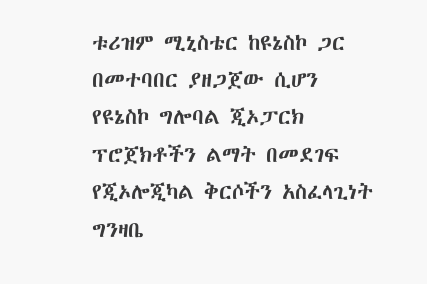ቱሪዝም ሚኒስቴር ከዩኔስኮ ጋር በመተባበር ያዘጋጀው ሲሆን የዩኔስኮ ግሎባል ጂኦፓርክ ፕሮጀክቶችን ልማት በመደገፍ የጂኦሎጂካል ቅርሶችን አስፈላጊነት ግንዛቤ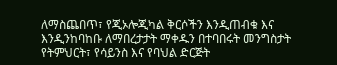ለማስጨበጥ፣ የጂኦሎጂካል ቅርሶችን እንዲጠብቁ እና እንዲንከባከቡ ለማበረታታት ማቀዱን በተባበሩት መንግስታት የትምህርት፣ የሳይንስ እና የባህል ድርጅት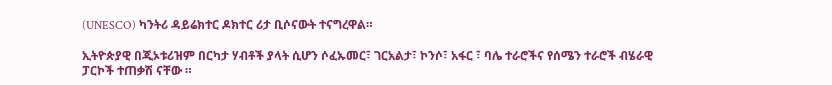(UNESCO) ካንትሪ ዳይሬክተር ዶክተር ሪታ ቢሶናውት ተናግረዋል።

ኢትዮጵያዊ በጂኦቱሪዝም በርካታ ሃብቶች ያላት ሲሆን ሶፈኡመር፣ ገርአልታ፣ ኮንሶ፣ አፋር ፣ ባሌ ተራሮችና የሰሜን ተራሮች ብሄራዊ ፓርኮች ተጠቃሽ ናቸው ።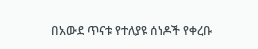በአውደ ጥናቱ የተለያዩ ሰነዶች የቀረቡ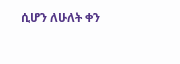ሲሆን ለሁለት ቀን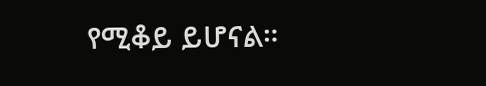የሚቆይ ይሆናል።